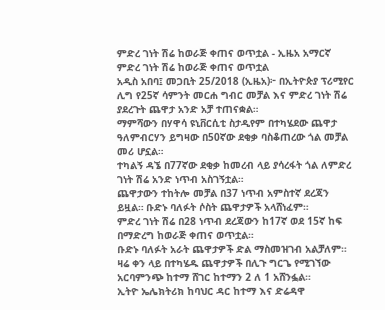ምድረ ገነት ሽሬ ከወራጅ ቀጠና ወጥቷል - ኢዜአ አማርኛ
ምድረ ገነት ሽሬ ከወራጅ ቀጠና ወጥቷል
አዲስ አበባ፤ መጋቢት 25/2018 (ኢዜአ)፦ በኢትዮጵያ ፕሪሚየር ሊግ የ25ኛ ሳምንት መርሐ ግብር መቻል እና ምድረ ገነት ሽሬ ያደረጉት ጨዋታ አንድ አቻ ተጠናቋል።
ማምሻውን በሃዋሳ ዩኒቨርሲቲ ስታዲየም በተካሄደው ጨዋታ ዓለምብርሃን ይግዛው በ50ኛው ደቂቃ ባስቆጠረው ጎል መቻል መሪ ሆኗል።
ተካልኝ ዳኜ በ77ኛው ደቂቃ ከመረብ ላይ ያሳረፋት ጎል ለምድረ ገነት ሽሬ አንድ ነጥብ አስገኝቷል።
ጨዋታውን ተከትሎ መቻል በ37 ነጥብ አምስተኛ ደረጃን ይዟል። ቡድኑ ባለፉት ሶስት ጨዋታዎች አላሸነፈም።
ምድረ ገነት ሽሬ በ28 ነጥብ ደረጃውን ከ17ኛ ወደ 15ኛ ከፍ በማድረግ ከወራጅ ቀጠና ወጥቷል።
ቡድኑ ባለፉት አራት ጨዋታዎች ድል ማስመዝገብ አልቻለም።
ዛሬ ቀን ላይ በተካሄዱ ጨዋታዎች በሊጉ ግርጌ የሚገኘው አርባምንጭ ከተማ ሸገር ከተማን 2 ለ 1 አሸንፏል።
ኢትዮ ኤሌክትሪክ ከባህር ዳር ከተማ እና ድሬዳዋ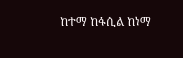ከተማ ከፋሲል ከነማ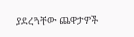ያደረጓቸው ጨዋታዎች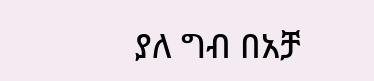ያለ ግብ በአቻ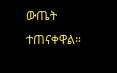ውጤት ተጠናቀዋል።